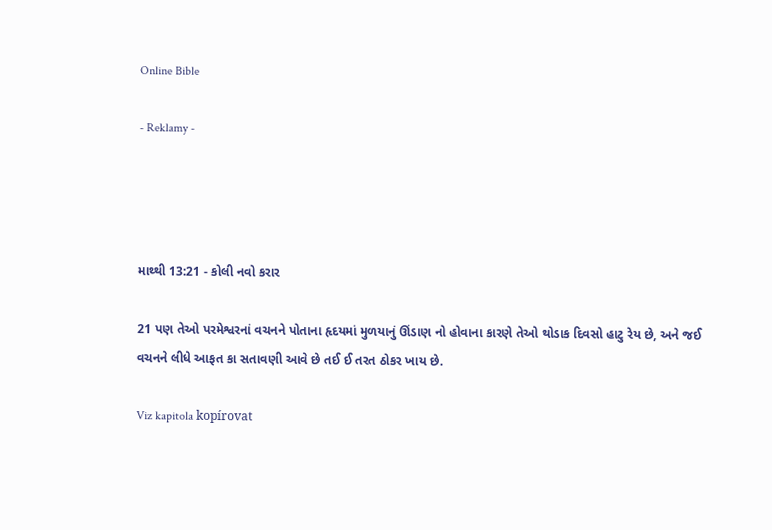Online Bible

- Reklamy -




માથ્થી 13:21 - કોલી નવો કરાર

21 પણ તેઓ પરમેશ્વરનાં વચનને પોતાના હૃદયમાં મુળયાનું ઊંડાણ નો હોવાના કારણે તેઓ થોડાક દિવસો હાટુ રેય છે, અને જઈ વચનને લીધે આફત કા સતાવણી આવે છે તઈ ઈ તરત ઠોકર ખાય છે.

Viz kapitola kopírovat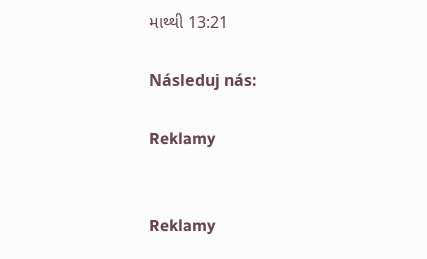માથ્થી 13:21

Následuj nás:

Reklamy


Reklamy